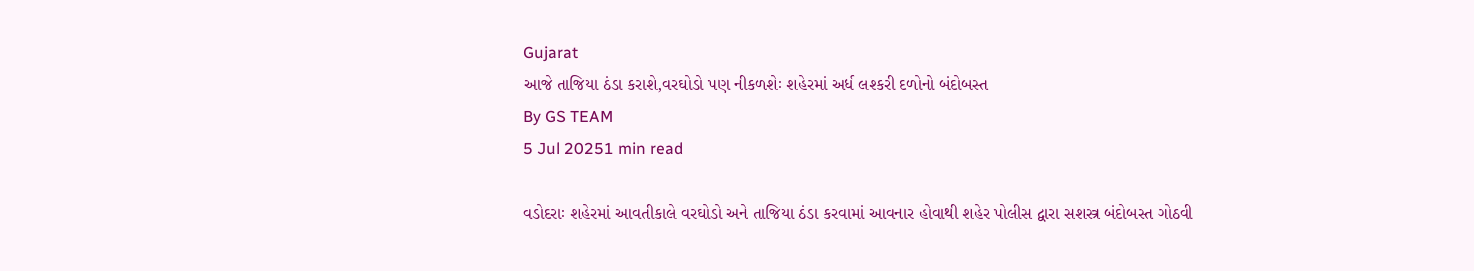Gujarat
આજે તાજિયા ઠંડા કરાશે,વરઘોડો પણ નીકળશેઃ શહેરમાં અર્ધ લશ્કરી દળોનો બંદોબસ્ત
By GS TEAM
5 Jul 20251 min read

વડોદરાઃ શહેરમાં આવતીકાલે વરઘોડો અને તાજિયા ઠંડા કરવામાં આવનાર હોવાથી શહેર પોલીસ દ્વારા સશસ્ત્ર બંદોબસ્ત ગોઠવી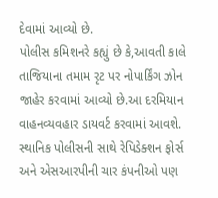દેવામાં આવ્યો છે.
પોલીસ કમિશનરે કહ્યું છે કે,આવતી કાલે તાજિયાના તમામ રૃટ પર નોપાર્કિંગ ઝોન જાહેર કરવામાં આવ્યો છે.આ દરમિયાન વાહનવ્યવહાર ડાયવર્ટ કરવામાં આવશે. સ્થાનિક પોલીસની સાથે રેપિડેક્શન ફોર્સ અને એસઆરપીની ચાર કંપનીઓ પણ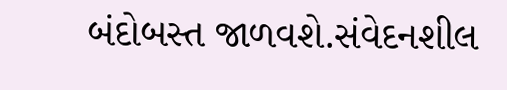બંદોબસ્ત જાળવશે.સંવેદનશીલ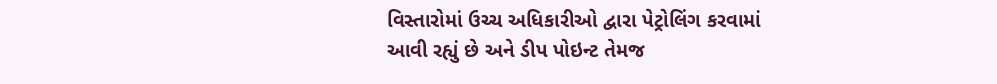વિસ્તારોમાં ઉચ્ચ અધિકારીઓ દ્વારા પેટ્રોલિંગ કરવામાં આવી રહ્યું છે અને ડીપ પોઇન્ટ તેમજ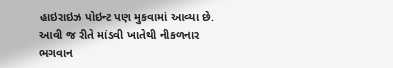હાઇરાઇઝ પોઇન્ટ પણ મુકવામાં આવ્યા છે.
આવી જ રીતે માંડવી ખાતેથી નીકળનાર ભગવાન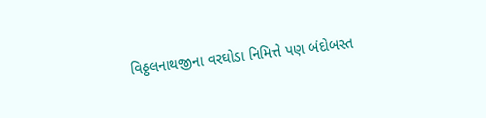વિઠ્ઠલનાથજીના વરઘોડા નિમિત્તે પણ બંદોબસ્ત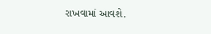રાખવામાં આવશે.